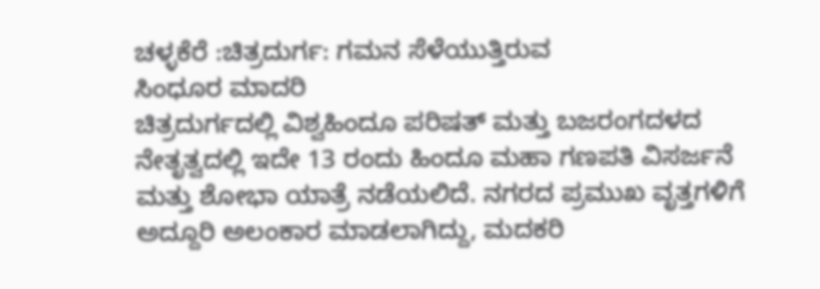ಚಳ್ಳಕೆರೆ :ಚಿತ್ರದುರ್ಗ: ಗಮನ ಸೆಳೆಯುತ್ತಿರುವ
ಸಿಂಧೂರ ಮಾದರಿ
ಚಿತ್ರದುರ್ಗದಲ್ಲಿ ವಿಶ್ವಹಿಂದೂ ಪರಿಷತ್ ಮತ್ತು ಬಜರಂಗದಳದ
ನೇತೃತ್ವದಲ್ಲಿ ಇದೇ 13 ರಂದು ಹಿಂದೂ ಮಹಾ ಗಣಪತಿ ವಿಸರ್ಜನೆ
ಮತ್ತು ಶೋಭಾ ಯಾತ್ರೆ ನಡೆಯಲಿದೆ. ನಗರದ ಪ್ರಮುಖ ವೃತ್ತಗಳಿಗೆ
ಅದ್ದೂರಿ ಅಲಂಕಾರ ಮಾಡಲಾಗಿದ್ದು, ಮದಕರಿ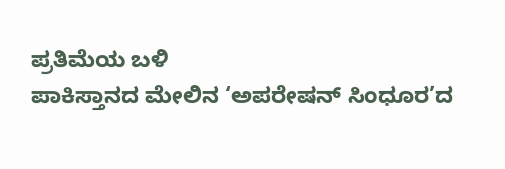ಪ್ರತಿಮೆಯ ಬಳಿ
ಪಾಕಿಸ್ತಾನದ ಮೇಲಿನ ‘ಅಪರೇಷನ್ ಸಿಂಧೂರ’ದ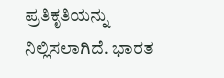ಪ್ರತಿಕೃತಿಯನ್ನು
ನಿಲ್ಲಿಸಲಾಗಿದೆ. ಭಾರತ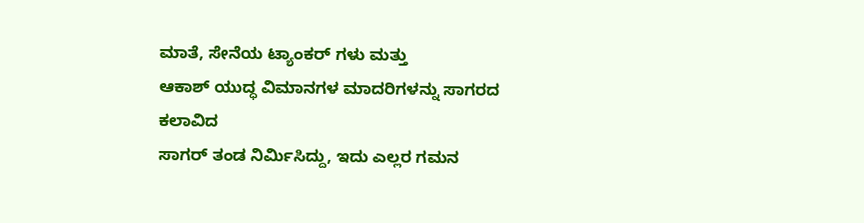ಮಾತೆ, ಸೇನೆಯ ಟ್ಯಾಂಕರ್ ಗಳು ಮತ್ತು
ಆಕಾಶ್ ಯುದ್ಧ ವಿಮಾನಗಳ ಮಾದರಿಗಳನ್ನು ಸಾಗರದ ಕಲಾವಿದ
ಸಾಗರ್ ತಂಡ ನಿರ್ಮಿಸಿದ್ದು, ಇದು ಎಲ್ಲರ ಗಮನ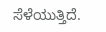ಸೆಳೆಯುತ್ತಿದೆ.